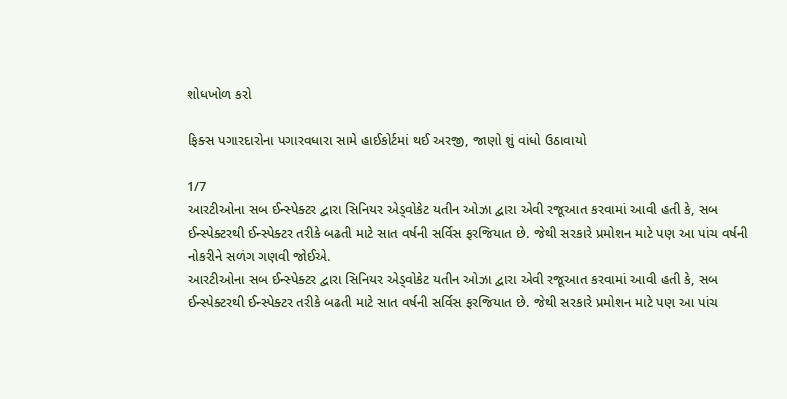શોધખોળ કરો

ફિક્સ પગારદારોના પગારવધારા સામે હાઈકોર્ટમાં થઈ અરજી, જાણો શું વાંધો ઉઠાવાયો

1/7
આરટીઓના સબ ઈન્સ્પેક્ટર દ્વારા સિનિયર એડ્વોકેટ યતીન ઓઝા દ્વારા એવી રજૂઆત કરવામાં આવી હતી કે, સબ ઈન્સ્પેક્ટરથી ઈન્સ્પેક્ટર તરીકે બઢતી માટે સાત વર્ષની સર્વિસ ફરજિયાત છે. જેથી સરકારે પ્રમોશન માટે પણ આ પાંચ વર્ષની નોકરીને સળંગ ગણવી જોઈએ.
આરટીઓના સબ ઈન્સ્પેક્ટર દ્વારા સિનિયર એડ્વોકેટ યતીન ઓઝા દ્વારા એવી રજૂઆત કરવામાં આવી હતી કે, સબ ઈન્સ્પેક્ટરથી ઈન્સ્પેક્ટર તરીકે બઢતી માટે સાત વર્ષની સર્વિસ ફરજિયાત છે. જેથી સરકારે પ્રમોશન માટે પણ આ પાંચ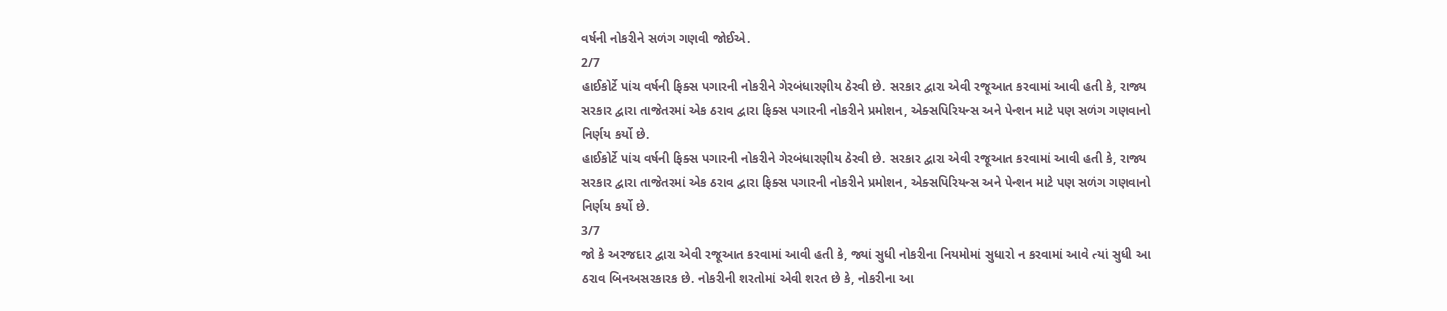વર્ષની નોકરીને સળંગ ગણવી જોઈએ.
2/7
હાઈકોર્ટે પાંચ વર્ષની ફિક્સ પગારની નોકરીને ગેરબંધારણીય ઠેરવી છે. સરકાર દ્વારા એવી રજૂઆત કરવામાં આવી હતી કે, રાજ્ય સરકાર દ્વારા તાજેતરમાં એક ઠરાવ દ્વારા ફિક્સ પગારની નોકરીને પ્રમોશન, એક્સપિરિયન્સ અને પેન્શન માટે પણ સળંગ ગણવાનો નિર્ણય કર્યો છે.
હાઈકોર્ટે પાંચ વર્ષની ફિક્સ પગારની નોકરીને ગેરબંધારણીય ઠેરવી છે. સરકાર દ્વારા એવી રજૂઆત કરવામાં આવી હતી કે, રાજ્ય સરકાર દ્વારા તાજેતરમાં એક ઠરાવ દ્વારા ફિક્સ પગારની નોકરીને પ્રમોશન, એક્સપિરિયન્સ અને પેન્શન માટે પણ સળંગ ગણવાનો નિર્ણય કર્યો છે.
3/7
જો કે અરજદાર દ્વારા એવી રજૂઆત કરવામાં આવી હતી કે, જ્યાં સુધી નોકરીના નિયમોમાં સુધારો ન કરવામાં આવે ત્યાં સુધી આ ઠરાવ બિનઅસરકારક છે. નોકરીની શરતોમાં એવી શરત છે કે, નોકરીના આ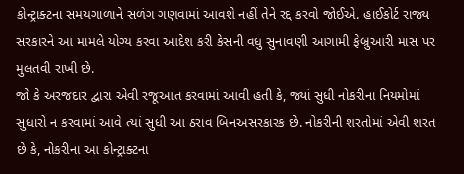કોન્ટ્રાક્ટના સમયગાળાને સળંગ ગણવામાં આવશે નહીં તેને રદ્દ કરવો જોઈએ. હાઈકોર્ટ રાજ્ય સરકારને આ મામલે યોગ્ય કરવા આદેશ કરી કેસની વધુ સુનાવણી આગામી ફેબ્રુઆરી માસ પર મુલતવી રાખી છે.
જો કે અરજદાર દ્વારા એવી રજૂઆત કરવામાં આવી હતી કે, જ્યાં સુધી નોકરીના નિયમોમાં સુધારો ન કરવામાં આવે ત્યાં સુધી આ ઠરાવ બિનઅસરકારક છે. નોકરીની શરતોમાં એવી શરત છે કે, નોકરીના આ કોન્ટ્રાક્ટના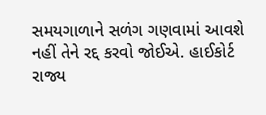સમયગાળાને સળંગ ગણવામાં આવશે નહીં તેને રદ્દ કરવો જોઈએ. હાઈકોર્ટ રાજ્ય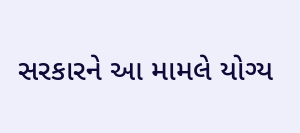સરકારને આ મામલે યોગ્ય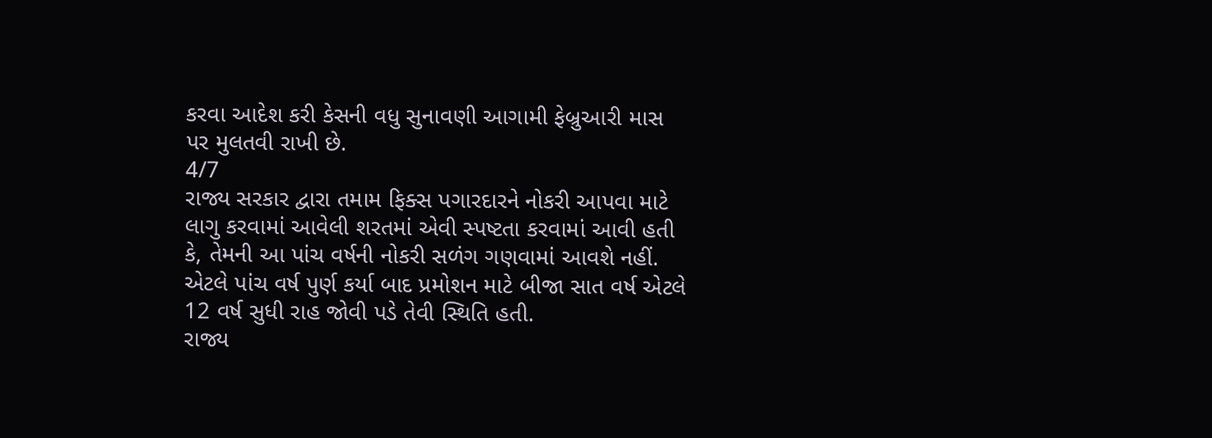કરવા આદેશ કરી કેસની વધુ સુનાવણી આગામી ફેબ્રુઆરી માસ પર મુલતવી રાખી છે.
4/7
રાજ્ય સરકાર દ્વારા તમામ ફિક્સ પગારદારને નોકરી આપવા માટે લાગુ કરવામાં આવેલી શરતમાં એવી સ્પષ્ટતા કરવામાં આવી હતી કે, તેમની આ પાંચ વર્ષની નોકરી સળંગ ગણવામાં આવશે નહીં. એટલે પાંચ વર્ષ પુર્ણ કર્યા બાદ પ્રમોશન માટે બીજા સાત વર્ષ એટલે 12 વર્ષ સુધી રાહ જોવી પડે તેવી સ્થિતિ હતી.
રાજ્ય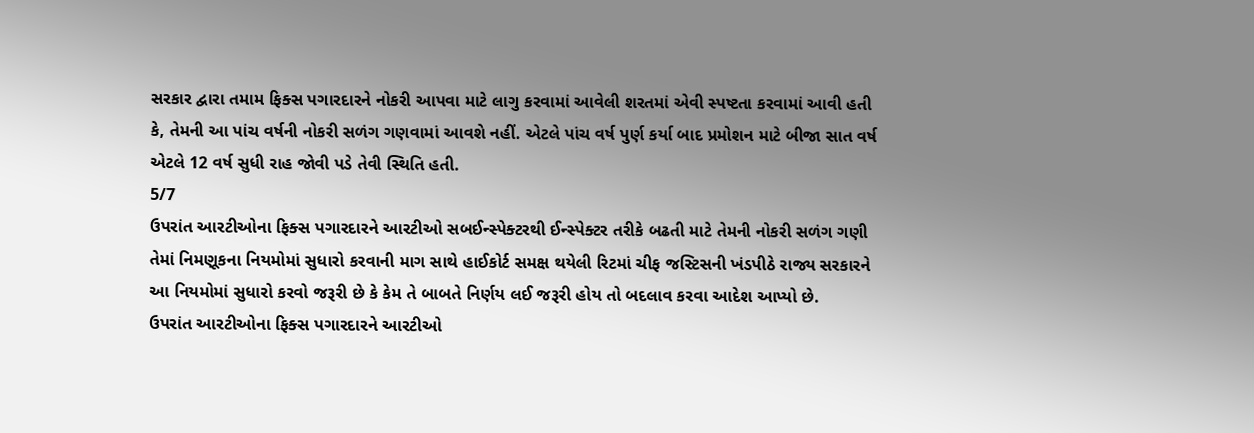સરકાર દ્વારા તમામ ફિક્સ પગારદારને નોકરી આપવા માટે લાગુ કરવામાં આવેલી શરતમાં એવી સ્પષ્ટતા કરવામાં આવી હતી કે, તેમની આ પાંચ વર્ષની નોકરી સળંગ ગણવામાં આવશે નહીં. એટલે પાંચ વર્ષ પુર્ણ કર્યા બાદ પ્રમોશન માટે બીજા સાત વર્ષ એટલે 12 વર્ષ સુધી રાહ જોવી પડે તેવી સ્થિતિ હતી.
5/7
ઉપરાંત આરટીઓના ફિક્સ પગારદારને આરટીઓ સબઈન્સ્પેક્ટરથી ઈન્સ્પેક્ટર તરીકે બઢતી માટે તેમની નોકરી સળંગ ગણી તેમાં નિમણૂકના નિયમોમાં સુધારો કરવાની માગ સાથે હાઈકોર્ટ સમક્ષ થયેલી રિટમાં ચીફ જસ્ટિસની ખંડપીઠે રાજ્ય સરકારને આ નિયમોમાં સુધારો કરવો જરૂરી છે કે કેમ તે બાબતે નિર્ણય લઈ જરૂરી હોય તો બદલાવ કરવા આદેશ આપ્યો છે.
ઉપરાંત આરટીઓના ફિક્સ પગારદારને આરટીઓ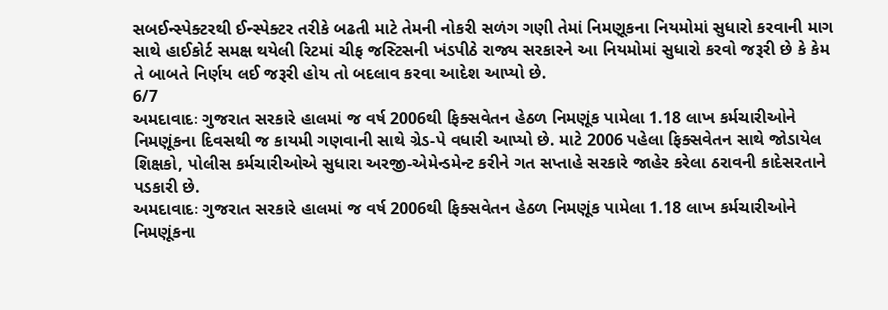સબઈન્સ્પેક્ટરથી ઈન્સ્પેક્ટર તરીકે બઢતી માટે તેમની નોકરી સળંગ ગણી તેમાં નિમણૂકના નિયમોમાં સુધારો કરવાની માગ સાથે હાઈકોર્ટ સમક્ષ થયેલી રિટમાં ચીફ જસ્ટિસની ખંડપીઠે રાજ્ય સરકારને આ નિયમોમાં સુધારો કરવો જરૂરી છે કે કેમ તે બાબતે નિર્ણય લઈ જરૂરી હોય તો બદલાવ કરવા આદેશ આપ્યો છે.
6/7
અમદાવાદઃ ગુજરાત સરકારે હાલમાં જ વર્ષ 2006થી ફિક્સવેતન હેઠળ નિમણૂંક પામેલા 1.18 લાખ કર્મચારીઓને નિમણૂંકના દિવસથી જ કાયમી ગણવાની સાથે ગ્રેડ-પે વધારી આપ્યો છે. માટે 2006 પહેલા ફિક્સવેતન સાથે જોડાયેલ શિક્ષકો, પોલીસ કર્મચારીઓએ સુધારા અરજી-એમેન્ડમેન્ટ કરીને ગત સપ્તાહે સરકારે જાહેર કરેલા ઠરાવની કાદેસરતાને પડકારી છે.
અમદાવાદઃ ગુજરાત સરકારે હાલમાં જ વર્ષ 2006થી ફિક્સવેતન હેઠળ નિમણૂંક પામેલા 1.18 લાખ કર્મચારીઓને નિમણૂંકના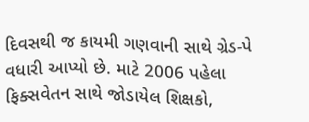દિવસથી જ કાયમી ગણવાની સાથે ગ્રેડ-પે વધારી આપ્યો છે. માટે 2006 પહેલા ફિક્સવેતન સાથે જોડાયેલ શિક્ષકો,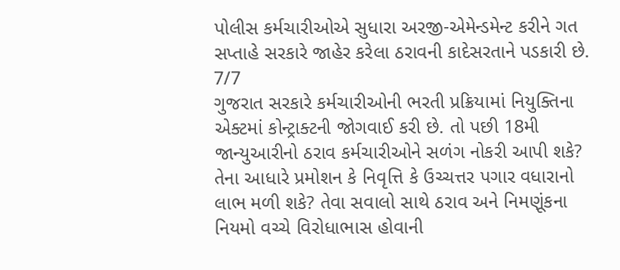પોલીસ કર્મચારીઓએ સુધારા અરજી-એમેન્ડમેન્ટ કરીને ગત સપ્તાહે સરકારે જાહેર કરેલા ઠરાવની કાદેસરતાને પડકારી છે.
7/7
ગુજરાત સરકારે કર્મચારીઓની ભરતી પ્રક્રિયામાં નિયુક્તિના એક્ટમાં કોન્ટ્રાક્ટની જોગવાઈ કરી છે. તો પછી 18મી જાન્યુઆરીનો ઠરાવ કર્મચારીઓને સળંગ નોકરી આપી શકે? તેના આધારે પ્રમોશન કે નિવૃત્તિ કે ઉચ્ચત્તર પગાર વધારાનો લાભ મળી શકે? તેવા સવાલો સાથે ઠરાવ અને નિમણૂંકના નિયમો વચ્ચે વિરોધાભાસ હોવાની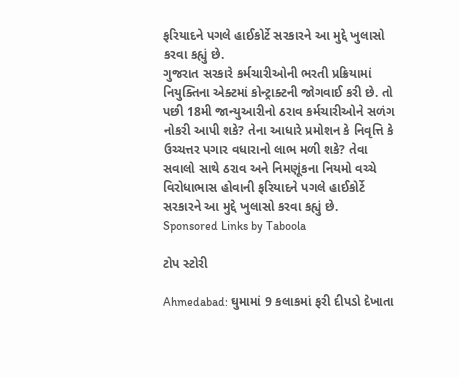ફરિયાદને પગલે હાઈકોર્ટે સરકારને આ મુદ્દે ખુલાસો કરવા કહ્યું છે.
ગુજરાત સરકારે કર્મચારીઓની ભરતી પ્રક્રિયામાં નિયુક્તિના એક્ટમાં કોન્ટ્રાક્ટની જોગવાઈ કરી છે. તો પછી 18મી જાન્યુઆરીનો ઠરાવ કર્મચારીઓને સળંગ નોકરી આપી શકે? તેના આધારે પ્રમોશન કે નિવૃત્તિ કે ઉચ્ચત્તર પગાર વધારાનો લાભ મળી શકે? તેવા સવાલો સાથે ઠરાવ અને નિમણૂંકના નિયમો વચ્ચે વિરોધાભાસ હોવાની ફરિયાદને પગલે હાઈકોર્ટે સરકારને આ મુદ્દે ખુલાસો કરવા કહ્યું છે.
Sponsored Links by Taboola

ટોપ સ્ટોરી

Ahmedabad: ઘુમામાં 9 કલાકમાં ફરી દીપડો દેખાતા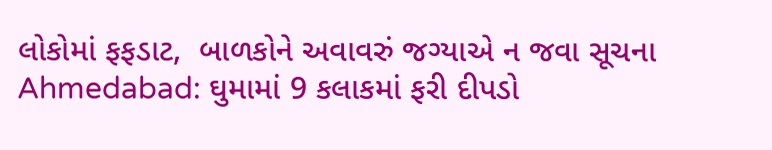લોકોમાં ફફડાટ,  બાળકોને અવાવરું જગ્યાએ ન જવા સૂચના
Ahmedabad: ઘુમામાં 9 કલાકમાં ફરી દીપડો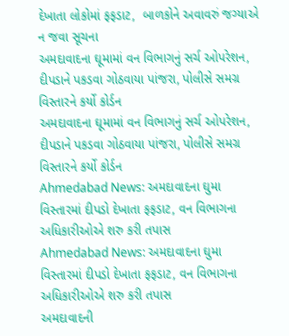દેખાતા લોકોમાં ફફડાટ,  બાળકોને અવાવરું જગ્યાએ ન જવા સૂચના
અમદાવાદના ઘૂમામાં વન વિભાગનું સર્ચ ઓપરેશન, દીપડાને પકડવા ગોઠવાયા પાંજરા, પોલીસે સમગ્ર વિસ્તારને કર્યો કોર્ડન
અમદાવાદના ઘૂમામાં વન વિભાગનું સર્ચ ઓપરેશન, દીપડાને પકડવા ગોઠવાયા પાંજરા, પોલીસે સમગ્ર વિસ્તારને કર્યો કોર્ડન
Ahmedabad News: અમદાવાદના ઘુમા વિસ્તારમાં દીપડો દેખાતા ફફડાટ, વન વિભાગના અધિકારીઓએ શરુ કરી તપાસ
Ahmedabad News: અમદાવાદના ઘુમા વિસ્તારમાં દીપડો દેખાતા ફફડાટ, વન વિભાગના અધિકારીઓએ શરુ કરી તપાસ
અમદાવાદની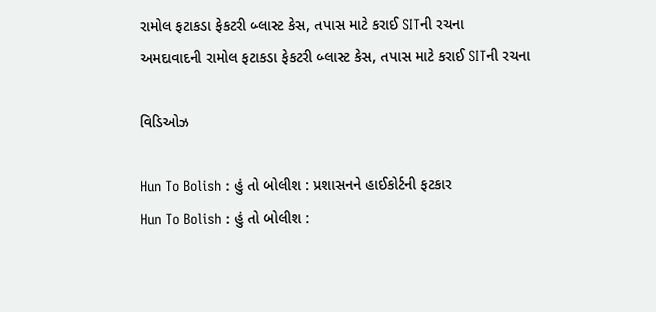રામોલ ફટાકડા ફેકટરી બ્લાસ્ટ કેસ, તપાસ માટે કરાઈ SITની રચના
અમદાવાદની રામોલ ફટાકડા ફેકટરી બ્લાસ્ટ કેસ, તપાસ માટે કરાઈ SITની રચના

વિડિઓઝ

Hun To Bolish : હું તો બોલીશ : પ્રશાસનને હાઈકોર્ટની ફટકાર
Hun To Bolish : હું તો બોલીશ :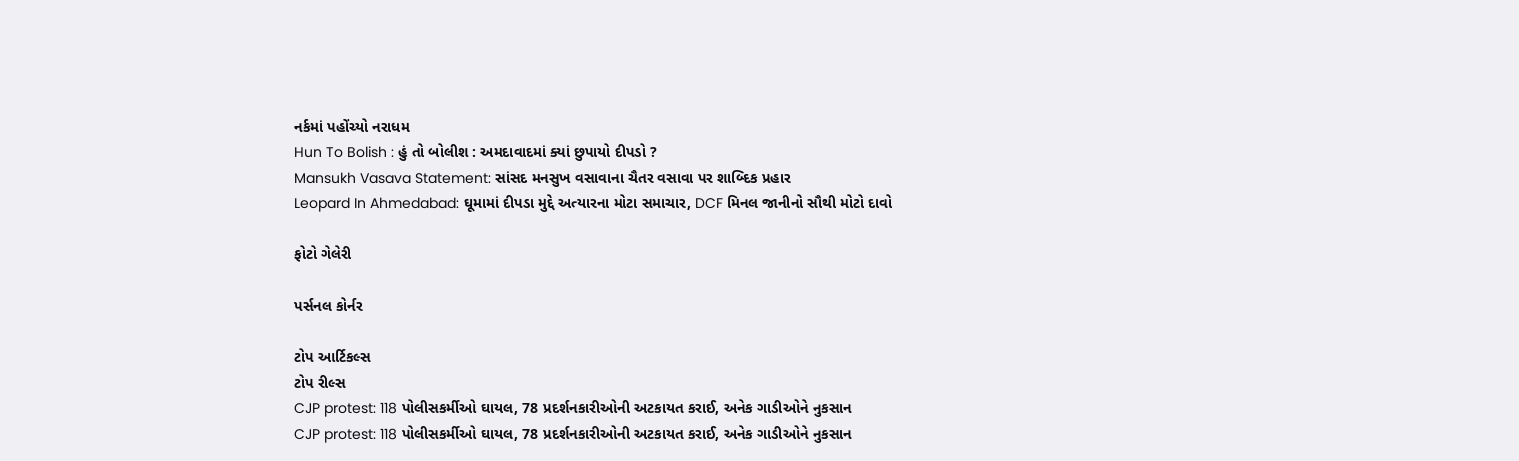નર્કમાં પહોંચ્યો નરાધમ
Hun To Bolish : હું તો બોલીશ : અમદાવાદમાં ક્યાં છુપાયો દીપડો ?
Mansukh Vasava Statement: સાંસદ મનસુખ વસાવાના ચૈતર વસાવા પર શાબ્દિક પ્રહાર
Leopard In Ahmedabad: ઘૂમામાં દીપડા મુદ્દે અત્યારના મોટા સમાચાર, DCF મિનલ જાનીનો સૌથી મોટો દાવો

ફોટો ગેલેરી

પર્સનલ કોર્નર

ટોપ આર્ટિકલ્સ
ટોપ રીલ્સ
CJP protest: 118 પોલીસકર્મીઓ ઘાયલ, 78 પ્રદર્શનકારીઓની અટકાયત કરાઈ, અનેક ગાડીઓને નુકસાન
CJP protest: 118 પોલીસકર્મીઓ ઘાયલ, 78 પ્રદર્શનકારીઓની અટકાયત કરાઈ, અનેક ગાડીઓને નુકસાન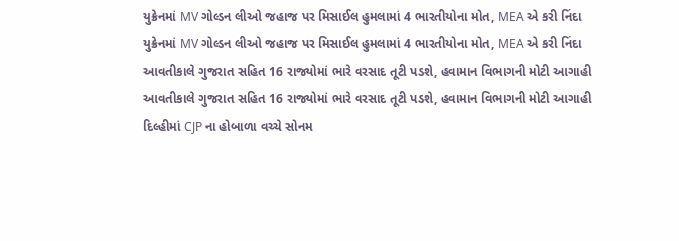યુક્રેનમાં MV ગોલ્ડન લીઓ જહાજ પર મિસાઈલ હુમલામાં 4 ભારતીયોના મોત, MEA એ કરી નિંદા
યુક્રેનમાં MV ગોલ્ડન લીઓ જહાજ પર મિસાઈલ હુમલામાં 4 ભારતીયોના મોત, MEA એ કરી નિંદા
આવતીકાલે ગુજરાત સહિત 16 રાજ્યોમાં ભારે વરસાદ તૂટી પડશે, હવામાન વિભાગની મોટી આગાહી
આવતીકાલે ગુજરાત સહિત 16 રાજ્યોમાં ભારે વરસાદ તૂટી પડશે, હવામાન વિભાગની મોટી આગાહી
દિલ્હીમાં CJP ના હોબાળા વચ્ચે સોનમ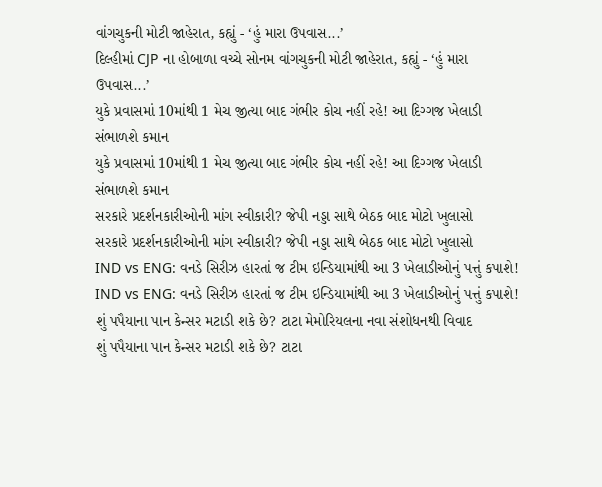વાંગચુકની મોટી જાહેરાત, કહ્યું - ‘હું મારા ઉપવાસ...’
દિલ્હીમાં CJP ના હોબાળા વચ્ચે સોનમ વાંગચુકની મોટી જાહેરાત, કહ્યું - ‘હું મારા ઉપવાસ...’
યુકે પ્રવાસમાં 10માંથી 1 મેચ જીત્યા બાદ ગંભીર કોચ નહીં રહે! આ દિગ્ગજ ખેલાડી સંભાળશે કમાન
યુકે પ્રવાસમાં 10માંથી 1 મેચ જીત્યા બાદ ગંભીર કોચ નહીં રહે! આ દિગ્ગજ ખેલાડી સંભાળશે કમાન
સરકારે પ્રદર્શનકારીઓની માંગ સ્વીકારી? જેપી નડ્ડા સાથે બેઠક બાદ મોટો ખુલાસો
સરકારે પ્રદર્શનકારીઓની માંગ સ્વીકારી? જેપી નડ્ડા સાથે બેઠક બાદ મોટો ખુલાસો
IND vs ENG: વનડે સિરીઝ હારતાં જ ટીમ ઇન્ડિયામાંથી આ 3 ખેલાડીઓનું પત્તું કપાશે!
IND vs ENG: વનડે સિરીઝ હારતાં જ ટીમ ઇન્ડિયામાંથી આ 3 ખેલાડીઓનું પત્તું કપાશે!
શું પપૈયાના પાન કેન્સર મટાડી શકે છે? ટાટા મેમોરિયલના નવા સંશોધનથી વિવાદ
શું પપૈયાના પાન કેન્સર મટાડી શકે છે? ટાટા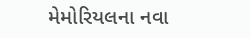મેમોરિયલના નવા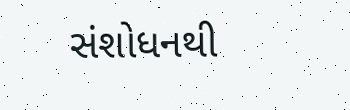સંશોધનથી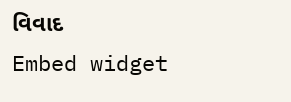વિવાદ
Embed widget